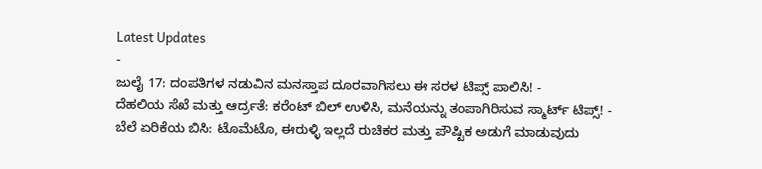Latest Updates
-
ಜುಲೈ 17: ದಂಪತಿಗಳ ನಡುವಿನ ಮನಸ್ತಾಪ ದೂರವಾಗಿಸಲು ಈ ಸರಳ ಟಿಪ್ಸ್ ಪಾಲಿಸಿ! -
ದೆಹಲಿಯ ಸೆಖೆ ಮತ್ತು ಆರ್ದ್ರತೆ: ಕರೆಂಟ್ ಬಿಲ್ ಉಳಿಸಿ, ಮನೆಯನ್ನು ತಂಪಾಗಿರಿಸುವ ಸ್ಮಾರ್ಟ್ ಟಿಪ್ಸ್! -
ಬೆಲೆ ಏರಿಕೆಯ ಬಿಸಿ: ಟೊಮೆಟೊ, ಈರುಳ್ಳಿ ಇಲ್ಲದೆ ರುಚಿಕರ ಮತ್ತು ಪೌಷ್ಟಿಕ ಅಡುಗೆ ಮಾಡುವುದು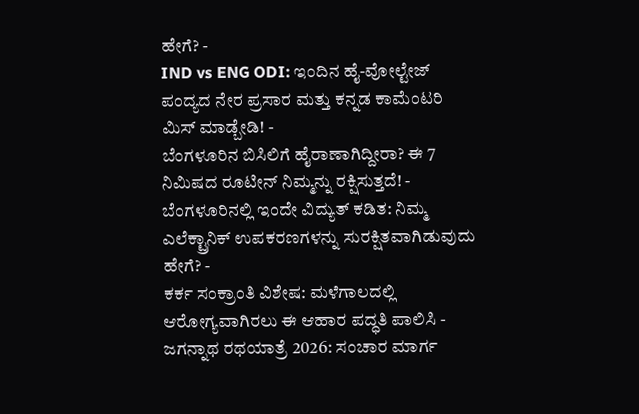ಹೇಗೆ? -
IND vs ENG ODI: ಇಂದಿನ ಹೈ-ವೋಲ್ಟೇಜ್ ಪಂದ್ಯದ ನೇರ ಪ್ರಸಾರ ಮತ್ತು ಕನ್ನಡ ಕಾಮೆಂಟರಿ ಮಿಸ್ ಮಾಡ್ಬೇಡಿ! -
ಬೆಂಗಳೂರಿನ ಬಿಸಿಲಿಗೆ ಹೈರಾಣಾಗಿದ್ದೀರಾ? ಈ 7 ನಿಮಿಷದ ರೂಟೀನ್ ನಿಮ್ಮನ್ನು ರಕ್ಷಿಸುತ್ತದೆ! -
ಬೆಂಗಳೂರಿನಲ್ಲಿ ಇಂದೇ ವಿದ್ಯುತ್ ಕಡಿತ: ನಿಮ್ಮ ಎಲೆಕ್ಟ್ರಾನಿಕ್ ಉಪಕರಣಗಳನ್ನು ಸುರಕ್ಷಿತವಾಗಿಡುವುದು ಹೇಗೆ? -
ಕರ್ಕ ಸಂಕ್ರಾಂತಿ ವಿಶೇಷ: ಮಳೆಗಾಲದಲ್ಲಿ ಆರೋಗ್ಯವಾಗಿರಲು ಈ ಆಹಾರ ಪದ್ಧತಿ ಪಾಲಿಸಿ -
ಜಗನ್ನಾಥ ರಥಯಾತ್ರೆ 2026: ಸಂಚಾರ ಮಾರ್ಗ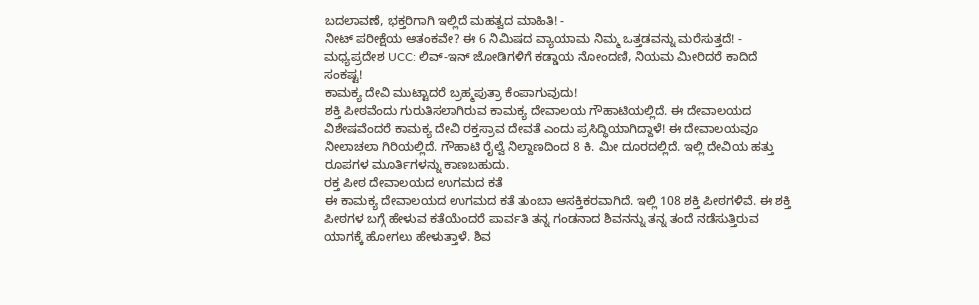ಬದಲಾವಣೆ, ಭಕ್ತರಿಗಾಗಿ ಇಲ್ಲಿದೆ ಮಹತ್ವದ ಮಾಹಿತಿ! -
ನೀಟ್ ಪರೀಕ್ಷೆಯ ಆತಂಕವೇ? ಈ 6 ನಿಮಿಷದ ವ್ಯಾಯಾಮ ನಿಮ್ಮ ಒತ್ತಡವನ್ನು ಮರೆಸುತ್ತದೆ! -
ಮಧ್ಯಪ್ರದೇಶ UCC: ಲಿವ್-ಇನ್ ಜೋಡಿಗಳಿಗೆ ಕಡ್ಡಾಯ ನೋಂದಣಿ, ನಿಯಮ ಮೀರಿದರೆ ಕಾದಿದೆ ಸಂಕಷ್ಟ!
ಕಾಮಕ್ಯ ದೇವಿ ಮುಟ್ಟಾದರೆ ಬ್ರಹ್ಮಪುತ್ರಾ ಕೆಂಪಾಗುವುದು!
ಶಕ್ತಿ ಪೀಠವೆಂದು ಗುರುತಿಸಲಾಗಿರುವ ಕಾಮಕ್ಯ ದೇವಾಲಯ ಗೌಹಾಟಿಯಲ್ಲಿದೆ. ಈ ದೇವಾಲಯದ ವಿಶೇಷವೆಂದರೆ ಕಾಮಕ್ಯ ದೇವಿ ರಕ್ತಸ್ರಾವ ದೇವತೆ ಎಂದು ಪ್ರಸಿದ್ಧಿಯಾಗಿದ್ದಾಳೆ! ಈ ದೇವಾಲಯವೂ ನೀಲಾಚಲಾ ಗಿರಿಯಲ್ಲಿದೆ. ಗೌಹಾಟಿ ರೈಲ್ವೆ ನಿಲ್ದಾಣದಿಂದ 8 ಕಿ. ಮೀ ದೂರದಲ್ಲಿದೆ. ಇಲ್ಲಿ ದೇವಿಯ ಹತ್ತು ರೂಪಗಳ ಮೂರ್ತಿಗಳನ್ನು ಕಾಣಬಹುದು.
ರಕ್ತ ಪೀಠ ದೇವಾಲಯದ ಉಗಮದ ಕತೆ
ಈ ಕಾಮಕ್ಯ ದೇವಾಲಯದ ಉಗಮದ ಕತೆ ತುಂಬಾ ಆಸಕ್ತಿಕರವಾಗಿದೆ. ಇಲ್ಲಿ 108 ಶಕ್ತಿ ಪೀಠಗಳಿವೆ. ಈ ಶಕ್ತಿ ಪೀಠಗಳ ಬಗ್ಗೆ ಹೇಳುವ ಕತೆಯೆಂದರೆ ಪಾರ್ವತಿ ತನ್ನ ಗಂಡನಾದ ಶಿವನನ್ನು ತನ್ನ ತಂದೆ ನಡೆಸುತ್ತಿರುವ ಯಾಗಕ್ಕೆ ಹೋಗಲು ಹೇಳುತ್ತಾಳೆ. ಶಿವ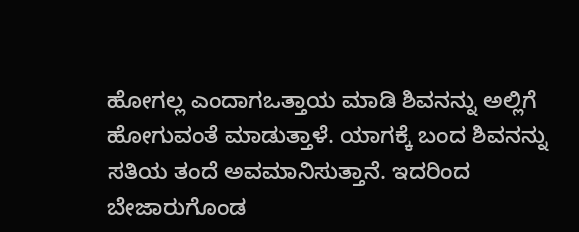ಹೋಗಲ್ಲ ಎಂದಾಗಒತ್ತಾಯ ಮಾಡಿ ಶಿವನನ್ನು ಅಲ್ಲಿಗೆ ಹೋಗುವಂತೆ ಮಾಡುತ್ತಾಳೆ. ಯಾಗಕ್ಕೆ ಬಂದ ಶಿವನನ್ನು ಸತಿಯ ತಂದೆ ಅವಮಾನಿಸುತ್ತಾನೆ. ಇದರಿಂದ ಬೇಜಾರುಗೊಂಡ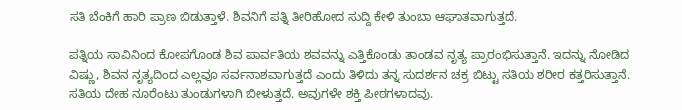ಸತಿ ಬೆಂಕಿಗೆ ಹಾರಿ ಪ್ರಾಣ ಬಿಡುತ್ತಾಳೆ. ಶಿವನಿಗೆ ಪತ್ನಿ ತೀರಿಹೋದ ಸುದ್ದಿ ಕೇಳಿ ತುಂಬಾ ಆಘಾತವಾಗುತ್ತದೆ.

ಪತ್ನಿಯ ಸಾವಿನಿಂದ ಕೋಪಗೊಂಡ ಶಿವ ಪಾರ್ವತಿಯ ಶವವನ್ನು ಎತ್ತಿಕೊಂಡು ತಾಂಡವ ನೃತ್ಯ ಪ್ರಾರಂಭಿಸುತ್ತಾನೆ. ಇದನ್ನು ನೋಡಿದ ವಿಷ್ಣು, ಶಿವನ ನೃತ್ಯದಿಂದ ಎಲ್ಲವೂ ಸರ್ವನಾಶವಾಗುತ್ತದೆ ಎಂದು ತಿಳಿದು ತನ್ನ ಸುದರ್ಶನ ಚಕ್ರ ಬಿಟ್ಟು ಸತಿಯ ಶರೀರ ಕತ್ತರಿಸುತ್ತಾನೆ. ಸತಿಯ ದೇಹ ನೂರೆಂಟು ತುಂಡುಗಳಾಗಿ ಬೀಳುತ್ತದೆ. ಅವುಗಳೇ ಶಕ್ತಿ ಪೀಠಗಳಾದವು.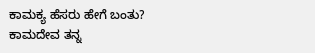ಕಾಮಕ್ಯ ಹೆಸರು ಹೇಗೆ ಬಂತು?
ಕಾಮದೇವ ತನ್ನ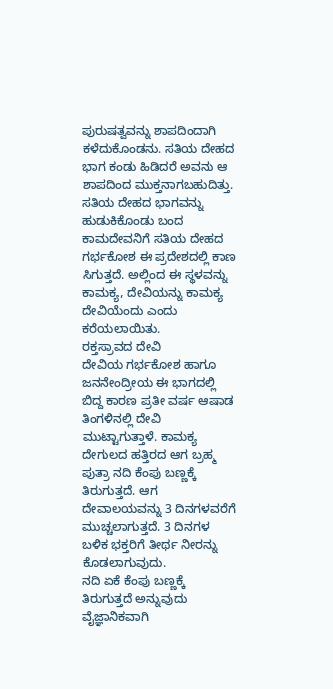ಪುರುಷತ್ವವನ್ನು ಶಾಪದಿಂದಾಗಿ ಕಳೆದುಕೊಂಡನು. ಸತಿಯ ದೇಹದ ಭಾಗ ಕಂಡು ಹಿಡಿದರೆ ಅವನು ಆ ಶಾಪದಿಂದ ಮುಕ್ತನಾಗಬಹುದಿತ್ತು. ಸತಿಯ ದೇಹದ ಭಾಗವನ್ನು ಹುಡುಕಿಕೊಂಡು ಬಂದ ಕಾಮದೇವನಿಗೆ ಸತಿಯ ದೇಹದ ಗರ್ಭಕೋಶ ಈ ಪ್ರದೇಶದಲ್ಲಿ ಕಾಣ ಸಿಗುತ್ತದೆ. ಅಲ್ಲಿಂದ ಈ ಸ್ಥಳವನ್ನು ಕಾಮಕ್ಯ, ದೇವಿಯನ್ನು ಕಾಮಕ್ಯ ದೇವಿಯೆಂದು ಎಂದು ಕರೆಯಲಾಯಿತು.
ರಕ್ತಸ್ರಾವದ ದೇವಿ
ದೇವಿಯ ಗರ್ಭಕೋಶ ಹಾಗೂ ಜನನೇಂದ್ರೀಯ ಈ ಭಾಗದಲ್ಲಿ ಬಿದ್ದ ಕಾರಣ ಪ್ರತೀ ವರ್ಷ ಆಷಾಡ ತಿಂಗಳಿನಲ್ಲಿ ದೇವಿ ಮುಟ್ಟಾಗುತ್ತಾಳೆ. ಕಾಮಕ್ಯ ದೇಗುಲದ ಹತ್ತಿರದ ಆಗ ಬ್ರಹ್ಮ ಪುತ್ರಾ ನದಿ ಕೆಂಪು ಬಣ್ಣಕ್ಕೆ ತಿರುಗುತ್ತದೆ. ಆಗ ದೇವಾಲಯವನ್ನು 3 ದಿನಗಳವರೆಗೆ ಮುಚ್ಚಲಾಗುತ್ತದೆ. 3 ದಿನಗಳ ಬಳಿಕ ಭಕ್ತರಿಗೆ ತೀರ್ಥ ನೀರನ್ನು ಕೊಡಲಾಗುವುದು.
ನದಿ ಏಕೆ ಕೆಂಪು ಬಣ್ಣಕ್ಕೆ ತಿರುಗುತ್ತದೆ ಅನ್ನುವುದು ವೈಜ್ಞಾನಿಕವಾಗಿ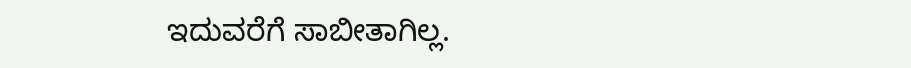ಇದುವರೆಗೆ ಸಾಬೀತಾಗಿಲ್ಲ.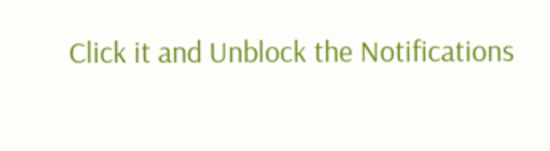Click it and Unblock the Notifications